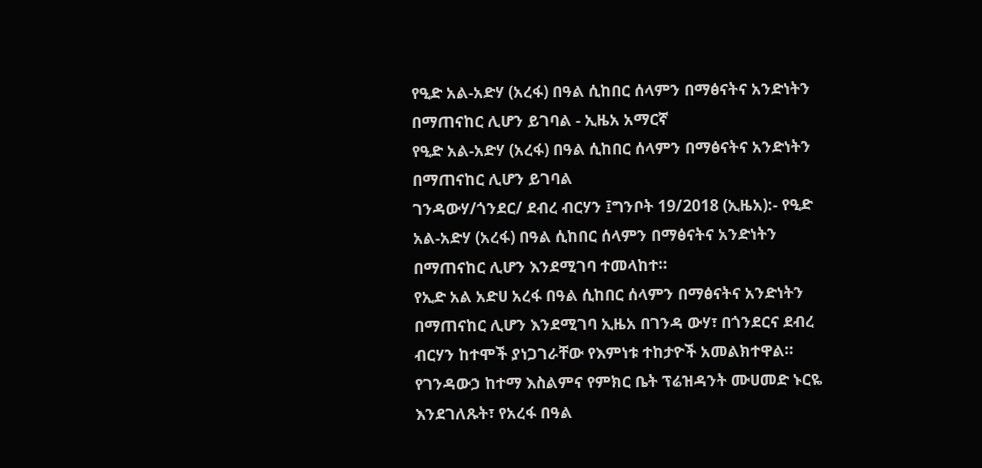የዒድ አል-አድሃ (አረፋ) በዓል ሲከበር ሰላምን በማፅናትና አንድነትን በማጠናከር ሊሆን ይገባል - ኢዜአ አማርኛ
የዒድ አል-አድሃ (አረፋ) በዓል ሲከበር ሰላምን በማፅናትና አንድነትን በማጠናከር ሊሆን ይገባል
ገንዳውሃ/ጎንደር/ ደብረ ብርሃን ፤ግንቦት 19/2018 (ኢዜአ):- የዒድ አል-አድሃ (አረፋ) በዓል ሲከበር ሰላምን በማፅናትና አንድነትን በማጠናከር ሊሆን እንደሚገባ ተመላከተ።
የኢድ አል አድሀ አረፋ በዓል ሲከበር ሰላምን በማፅናትና አንድነትን በማጠናከር ሊሆን እንደሚገባ ኢዜአ በገንዳ ውሃ፣ በጎንደርና ደብረ ብርሃን ከተሞች ያነጋገራቸው የእምነቱ ተከታዮች አመልክተዋል።
የገንዳውኃ ከተማ እስልምና የምክር ቤት ፕሬዝዳንት ሙሀመድ ኑርዬ እንደገለጹት፣ የአረፋ በዓል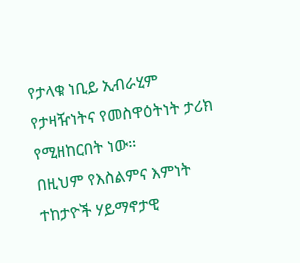የታላቁ ነቢይ ኢብራሂም የታዛዥነትና የመስዋዕትነት ታሪክ የሚዘከርበት ነው።
በዚህም የእስልምና እምነት ተከታዮች ሃይማኖታዊ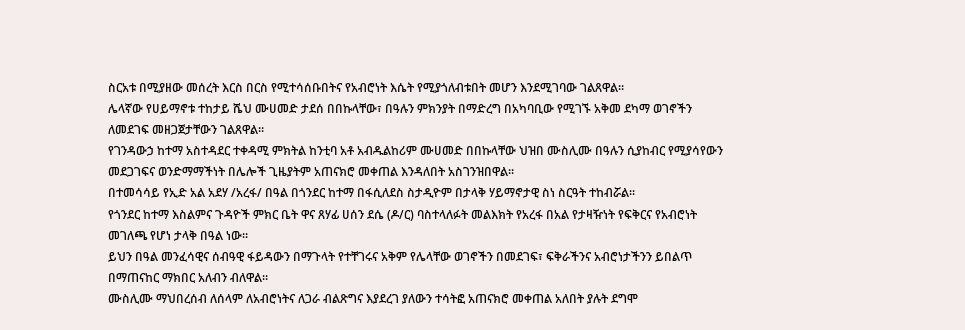ስርአቱ በሚያዘው መሰረት እርስ በርስ የሚተሳሰቡበትና የአብሮነት እሴት የሚያጎለብቱበት መሆን እንደሚገባው ገልጸዋል።
ሌላኛው የሀይማኖቱ ተከታይ ሼህ ሙሀመድ ታደሰ በበኩላቸው፣ በዓሉን ምክንያት በማድረግ በአካባቢው የሚገኙ አቅመ ደካማ ወገኖችን ለመደገፍ መዘጋጀታቸውን ገልጸዋል።
የገንዳውኃ ከተማ አስተዳደር ተቀዳሚ ምክትል ከንቲባ አቶ አብዱልከሪም ሙሀመድ በበኩላቸው ህዝበ ሙስሊሙ በዓሉን ሲያከብር የሚያሳየውን መደጋገፍና ወንድማማችነት በሌሎች ጊዜያትም አጠናክሮ መቀጠል እንዳለበት አስገንዝበዋል።
በተመሳሳይ የኢድ አል አደሃ /አረፋ/ በዓል በጎንደር ከተማ በፋሲለደስ ስታዲዮም በታላቅ ሃይማኖታዊ ስነ ስርዓት ተከብሯል፡፡
የጎንደር ከተማ እስልምና ጉዳዮች ምክር ቤት ዋና ጸሃፊ ሀሰን ደሴ (ዶ/ር) ባስተላለፉት መልእክት የአረፋ በአል የታዛዥነት የፍቅርና የአብሮነት መገለጫ የሆነ ታላቅ በዓል ነው።
ይህን በዓል መንፈሳዊና ሰብዓዊ ፋይዳውን በማጉላት የተቸገሩና አቅም የሌላቸው ወገኖችን በመደገፍ፣ ፍቅራችንና አብሮነታችንን ይበልጥ በማጠናከር ማክበር አለብን ብለዋል።
ሙስሊሙ ማህበረሰብ ለሰላም ለአብሮነትና ለጋራ ብልጽግና እያደረገ ያለውን ተሳትፎ አጠናክሮ መቀጠል አለበት ያሉት ደግሞ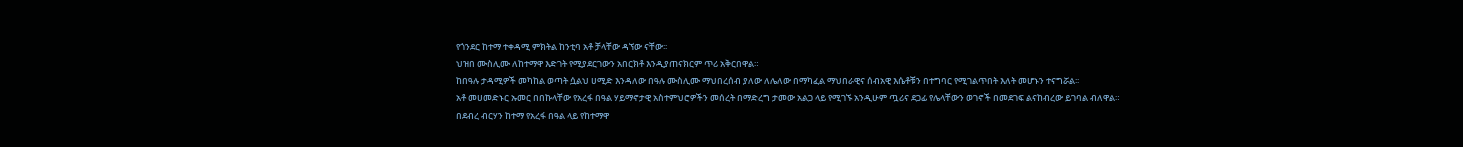የጎንደር ከተማ ተቀዳሚ ምክትል ከንቲባ አቶ ቻላቸው ዳኘው ናቸው፡፡
ህዝበ ሙስሊሙ ለከተማዋ እድገት የሚያደርገውን አበርክቶ እንዲያጠናክርም ጥሪ አቅርበዋል።
ከበዓሉ ታዳሚዎች መካከል ወጣት ሷልህ ሀሚድ እንዳለው በዓሉ ሙስሊሙ ማህበረሰብ ያለው ለሌለው በማካፈል ማህበራዊና ሰብአዊ እሴቶቹን በተግባር የሚገልጥበት እለት መሆኑን ተናግሯል፡፡
አቶ መሀመድኑር ኡመር በበኩላቸው የአረፋ በዓል ሃይማኖታዊ አስተምህሮዎችን መሰረት በማድረግ ታመው አልጋ ላይ የሚገኙ አንዲሁም ጧሪና ደጋፊ የሌላቸውን ወገኖች በመደገፍ ልናከብረው ይገባል ብለዋል።
በደብረ ብርሃን ከተማ የአረፋ በዓል ላይ የከተማዋ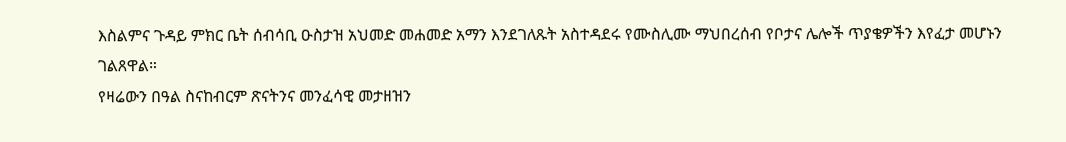እስልምና ጉዳይ ምክር ቤት ሰብሳቢ ዑስታዝ አህመድ መሐመድ አማን እንደገለጹት አስተዳደሩ የሙስሊሙ ማህበረሰብ የቦታና ሌሎች ጥያቄዎችን እየፈታ መሆኑን ገልጸዋል።
የዛሬውን በዓል ስናከብርም ጽናትንና መንፈሳዊ መታዘዝን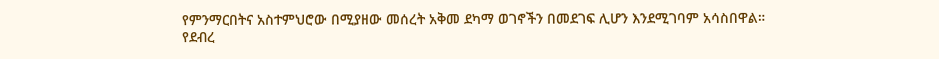የምንማርበትና አስተምህሮው በሚያዘው መሰረት አቅመ ደካማ ወገኖችን በመደገፍ ሊሆን እንደሚገባም አሳስበዋል።
የደብረ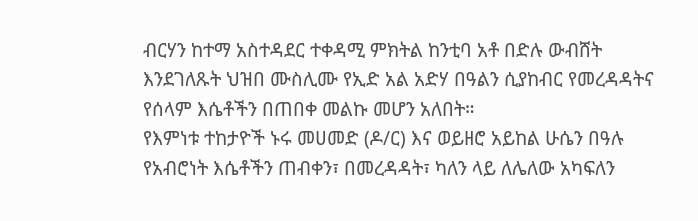ብርሃን ከተማ አስተዳደር ተቀዳሚ ምክትል ከንቲባ አቶ በድሉ ውብሸት እንደገለጹት ህዝበ ሙስሊሙ የኢድ አል አድሃ በዓልን ሲያከብር የመረዳዳትና የሰላም እሴቶችን በጠበቀ መልኩ መሆን አለበት።
የእምነቱ ተከታዮች ኑሩ መሀመድ (ዶ/ር) እና ወይዘሮ አይከል ሁሴን በዓሉ የአብሮነት እሴቶችን ጠብቀን፣ በመረዳዳት፣ ካለን ላይ ለሌለው አካፍለን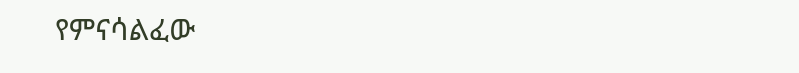የምናሳልፈው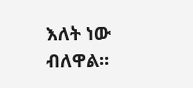እለት ነው ብለዋል።